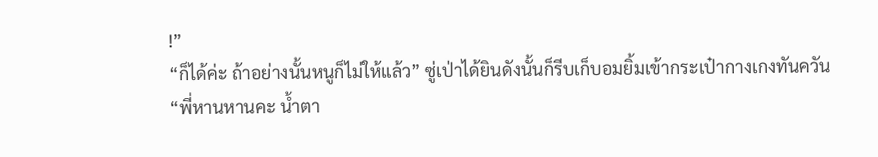!”
“ก็ได้ค่ะ ถ้าอย่างนั้นหนูก็ไม่ให้แล้ว” ซู่เป่าได้ยินดังนั้นก็รีบเก็บอมยิ้มเข้ากระเป๋ากางเกงทันควัน
“พี่หานหานคะ น้ำตา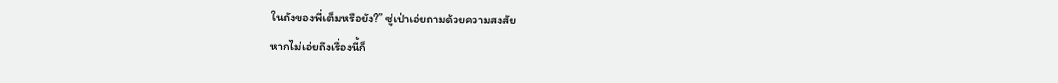ในถังของพี่เต็มหรือยัง?” ซู่เป่าเอ่ยถามด้วยความสงสัย
หากไม่เอ่ยถึงเรื่องนี้ก็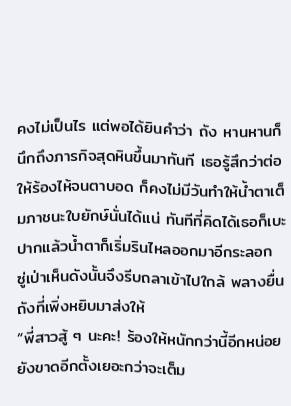คงไม่เป็นไร แต่พอได้ยินคำว่า ถัง หานหานก็นึกถึงภารกิจสุดหินขึ้นมาทันที เธอรู้สึกว่าต่อให้ร้องไห้จนตาบอด ก็คงไม่มีวันทำให้น้ำตาเต็มภาชนะใบยักษ์นั่นได้แน่ ทันทีที่คิดได้เธอก็เบะปากแล้วน้ำตาก็เริ่มรินไหลออกมาอีกระลอก
ซู่เป่าเห็นดังนั้นจึงรีบถลาเข้าไปใกล้ พลางยื่นถังที่เพิ่งหยิบมาส่งให้
“พี่สาวสู้ ๆ นะคะ! ร้องให้หนักกว่านี้อีกหน่อย ยังขาดอีกตั้งเยอะกว่าจะเต็ม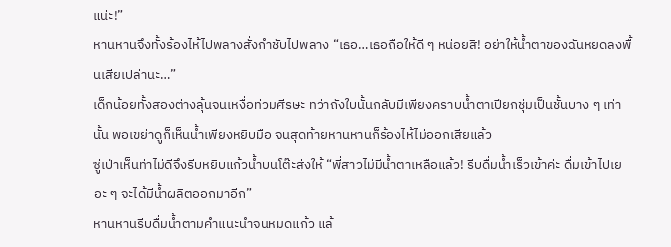แน่ะ!”
หานหานจึงทั้งร้องไห้ไปพลางสั่งกำชับไปพลาง “เธอ…เธอถือให้ดี ๆ หน่อยสิ! อย่าให้น้ำตาของฉันหยดลงพื้นเสียเปล่านะ…”
เด็กน้อยทั้งสองต่างลุ้นจนเหงื่อท่วมศีรษะ ทว่าถังใบนั้นกลับมีเพียงคราบน้ำตาเปียกชุ่มเป็นชั้นบาง ๆ เท่านั้น พอเขย่าดูก็เห็นน้ำเพียงหยิบมือ จนสุดท้ายหานหานก็ร้องไห้ไม่ออกเสียแล้ว
ซู่เป่าเห็นท่าไม่ดีจึงรีบหยิบแก้วน้ำบนโต๊ะส่งให้ “พี่สาวไม่มีน้ำตาเหลือแล้ว! รีบดื่มน้ำเร็วเข้าค่ะ ดื่มเข้าไปเยอะ ๆ จะได้มีน้ำผลิตออกมาอีก”
หานหานรีบดื่มน้ำตามคำแนะนำจนหมดแก้ว แล้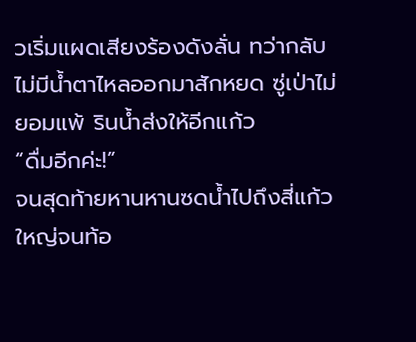วเริ่มแผดเสียงร้องดังลั่น ทว่ากลับไม่มีน้ำตาไหลออกมาสักหยด ซู่เป่าไม่ยอมแพ้ รินน้ำส่งให้อีกแก้ว
“ดื่มอีกค่ะ!”
จนสุดท้ายหานหานซดน้ำไปถึงสี่แก้วใหญ่จนท้อ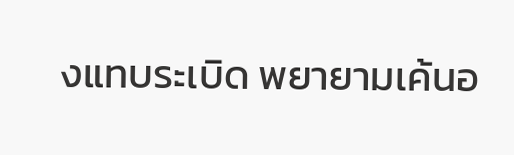งแทบระเบิด พยายามเค้นอ